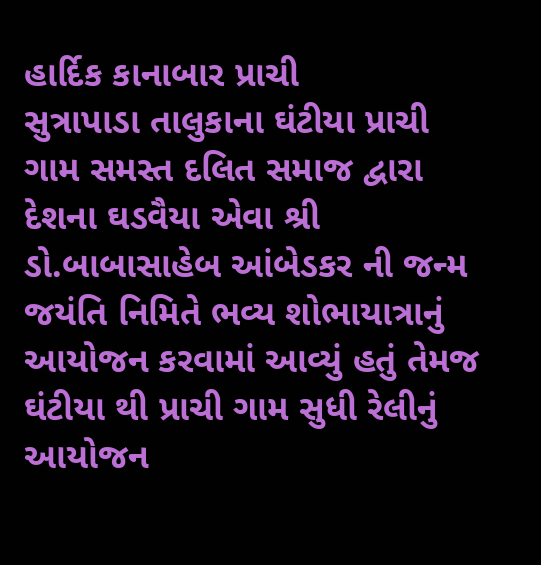હાર્દિક કાનાબાર પ્રાચી
સુત્રાપાડા તાલુકાના ઘંટીયા પ્રાચી ગામ સમસ્ત દલિત સમાજ દ્વારા દેશના ઘડવૈયા એવા શ્રી ડો.બાબાસાહેબ આંબેડકર ની જન્મ જયંતિ નિમિતે ભવ્ય શોભાયાત્રાનું આયોજન કરવામાં આવ્યું હતું તેમજ ઘંટીયા થી પ્રાચી ગામ સુધી રેલીનું આયોજન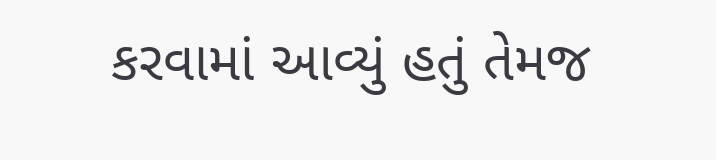કરવામાં આવ્યું હતું તેમજ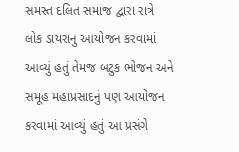સમસ્ત દલિત સમાજ દ્વારા રાત્રે લોક ડાયરાનુ આયોજન કરવામાં આવ્યું હતું તેમજ બટુક ભોજન અને સમૂહ મહાપ્રસાદનું પણ આયોજન કરવામાં આવ્યું હતું આ પ્રસંગે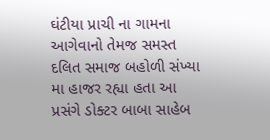ઘંટીયા પ્રાચી ના ગામના આગેવાનો તેમજ સમસ્ત દલિત સમાજ બહોળી સંખ્યા મા હાજર રહ્યા હતા આ પ્રસંગે ડોક્ટર બાબા સાહેબ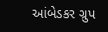આંબેડકર ગ્રુપ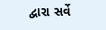દ્વારા સર્વે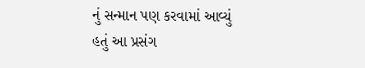નું સન્માન પણ કરવામાં આવ્યું હતું આ પ્રસંગ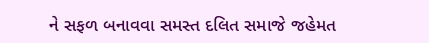ને સફળ બનાવવા સમસ્ત દલિત સમાજે જહેમત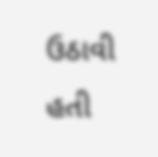ઉઠાવી હતી